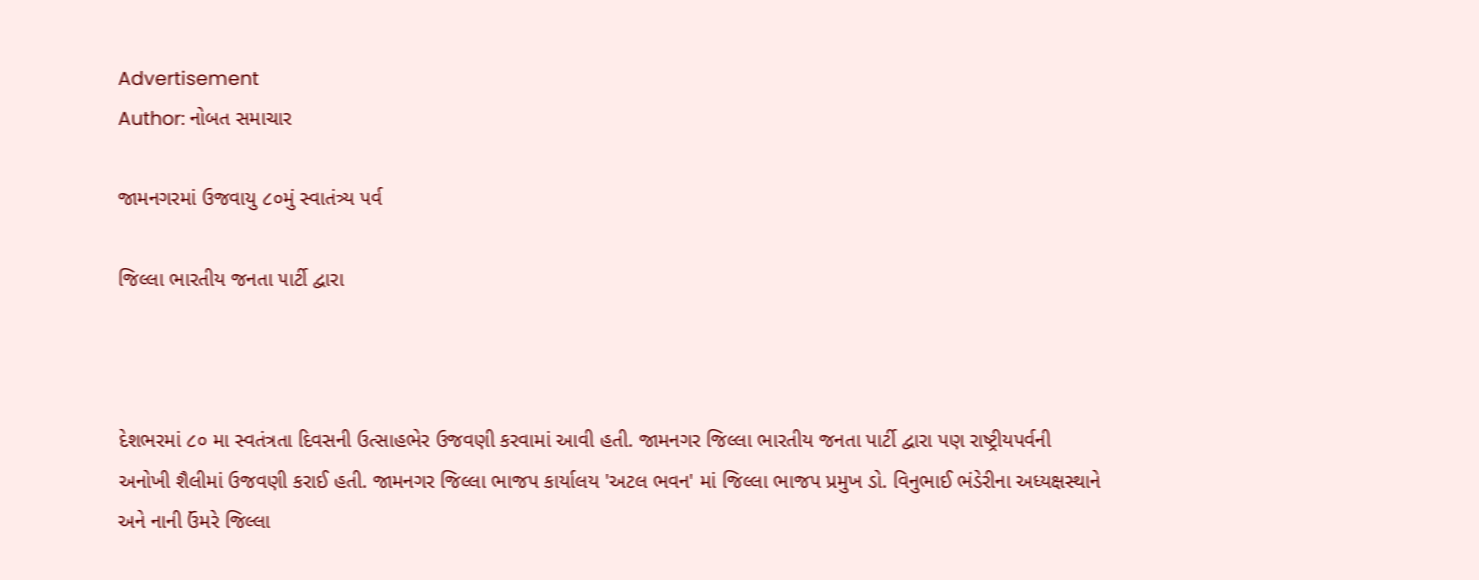Advertisement
Author: નોબત સમાચાર

જામનગરમાં ઉજવાયુ ૮૦મું સ્વાતંત્ર્ય પર્વ

જિલ્લા ભારતીય જનતા ૫ાર્ટી દ્વારા



દેશભરમાં ૮૦ મા સ્વતંત્રતા દિવસની ઉત્સાહભેર ઉજવણી કરવામાં આવી હતી. જામનગર જિલ્લા ભારતીય જનતા પાર્ટી દ્વારા પણ રાષ્ટ્રીયપર્વની અનોખી શૈલીમાં ઉજવણી કરાઈ હતી. જામનગર જિલ્લા ભાજપ કાર્યાલય 'અટલ ભવન' માં જિલ્લા ભાજપ પ્રમુખ ડો. વિનુભાઈ ભંડેરીના અધ્યક્ષસ્થાને અને નાની ઉંમરે જિલ્લા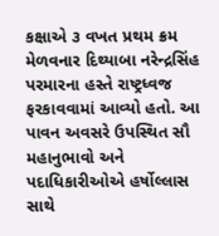કક્ષાએ ૩ વખત પ્રથમ ક્રમ મેળવનાર દિથ્યાબા નરેન્દ્રસિંહ પરમારના હસ્તે રાષ્ટ્રધ્વજ ફરકાવવામાં આવ્યો હતો. આ પાવન અવસરે ઉપસ્થિત સૌ મહાનુભાવો અને પદાધિકારીઓએ હર્ષોલ્લાસ સાથે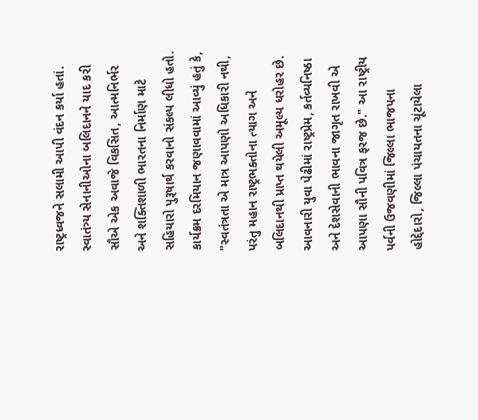રાષ્ટ્રધ્વજને સલામી આપી વંદન કર્યા હતાં. સ્વાતંત્ર્ય સેનાનીઓના બલિદાનને યાદ કરી સૌએ એક અવાજે વિકસિત, આત્મનિર્ભર અને શક્તિશાળી ભારતના નિર્માણ માટે સહિયારો પુરૂષાર્થ કરવાનો સંકલ્પ લીધો હતો. કાર્યક્રમ દરમિયાન જણાવવામાં આવ્યું હતું કે, "સ્વતંત્રતા એ માત્ર આપણો અધિકારી નથી, પરંતુ મહાન રાષ્ટ્રભક્તોના ત્યાગ અને બલિદાનથી પ્રાપ્ત થયેલી અમૂલ્ય ધરોહર છે. આવનારી યુવા પેઢીમાં રાષ્ટ્રપ્રેમ, કર્તવ્યનિષ્ઠા અને દેશસેવાની ભાવના જાગૃત રાખવી એ આપણા સૌની પવિત્ર ફરજ છે." આ રાષ્ટ્રીય પર્વની ઉજવણીમાં જિલ્લા ભાજપના હોદ્દેદારો, જિલ્લા પંચાયતના ચૂંટાયેલા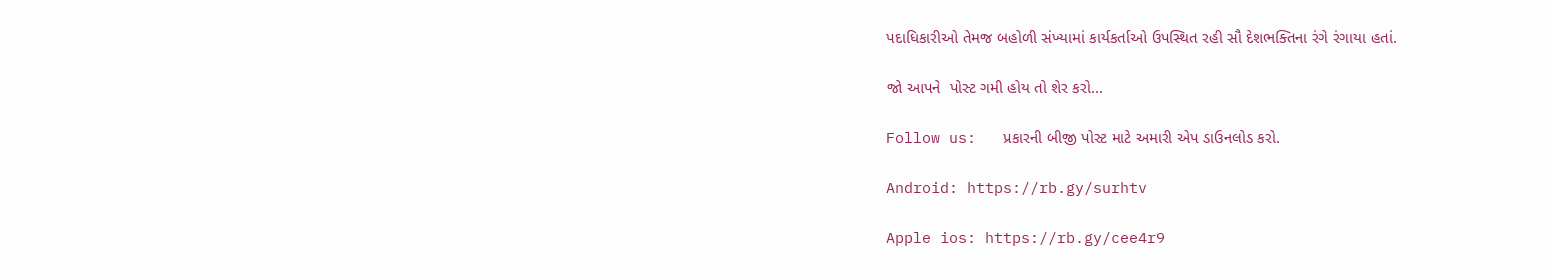પદાધિકારીઓ તેમજ બહોળી સંખ્યામાં કાર્યકર્તાઓ ઉપસ્થિત રહી સૌ દેશભક્તિના રંગે રંગાયા હતાં.

જો આપને  પોસ્ટ ગમી હોય તો શેર કરો...

Follow us:   પ્રકારની બીજી પોસ્ટ માટે અમારી એપ ડાઉનલોડ કરો.

Android: https://rb.gy/surhtv

Apple ios: https://rb.gy/cee4r9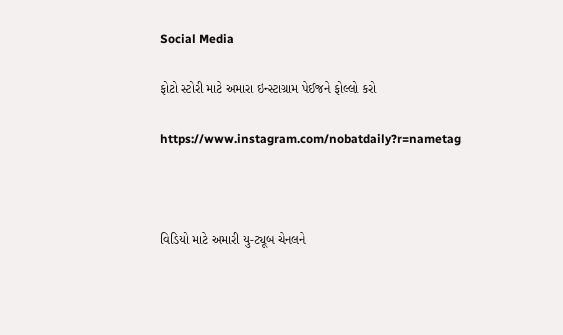Social Media

ફોટો સ્ટોરી માટે અમારા ઇન્સ્ટાગ્રામ પેઈજને ફોલ્લો કરો

https://www.instagram.com/nobatdaily?r=nametag



વિડિયો માટે અમારી યુ-ટ્યૂબ ચેનલને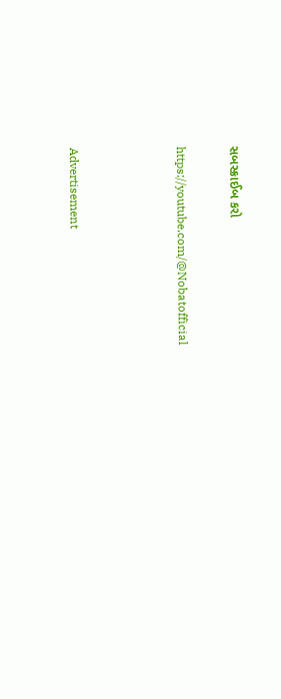સબસ્ક્રાઈબ કરો

https://youtube.com/@Nobatofficial



Advertisement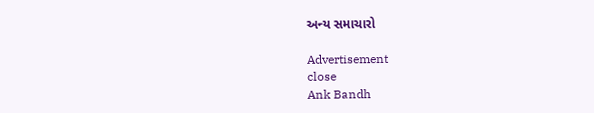અન્ય સમાચારો

Advertisement
close
Ank Bandh